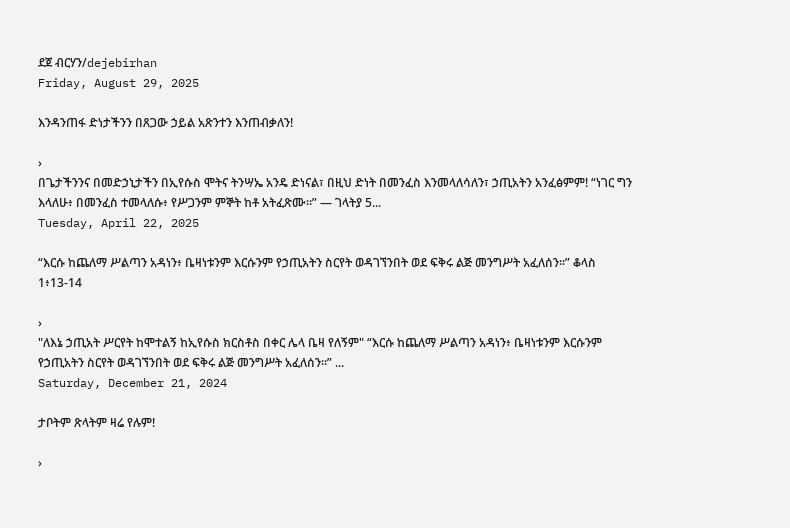ደጀ ብርሃን/dejebirhan
Friday, August 29, 2025

እንዳንጠፋ ድነታችንን በጸጋው ኃይል አጽንተን እንጠብቃለን!

›
በጌታችንንና በመድኃኒታችን በኢየሱስ ሞትና ትንሣኤ አንዴ ድነናል፣ በዚህ ድነት በመንፈስ እንመላለሳለን፣ ኃጢአትን አንፈፅምም! “ነገር ግን እላለሁ፥ በመንፈስ ተመላለሱ፥ የሥጋንም ምኞት ከቶ አትፈጽሙ።” — ገላትያ 5...
Tuesday, April 22, 2025

“እርሱ ከጨለማ ሥልጣን አዳነን፥ ቤዛነቱንም እርሱንም የኃጢአትን ስርየት ወዳገኘንበት ወደ ፍቅሩ ልጅ መንግሥት አፈለሰን።” ቆላስ 1፥13-14

›
"ለእኔ ኃጢአት ሥርየት ከሞተልኝ ከኢየሱስ ክርስቶስ በቀር ሌላ ቤዛ የለኝም" “እርሱ ከጨለማ ሥልጣን አዳነን፥ ቤዛነቱንም እርሱንም የኃጢአትን ስርየት ወዳገኘንበት ወደ ፍቅሩ ልጅ መንግሥት አፈለሰን።” ...
Saturday, December 21, 2024

ታቦትም ጽላትም ዛሬ የሉም!

›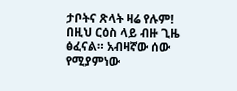ታቦትና ጽላት ዛሬ የሉም! በዚህ ርዕስ ላይ ብዙ ጊዜ ፅፈናል። አብዛኛው ሰው የሚያምነው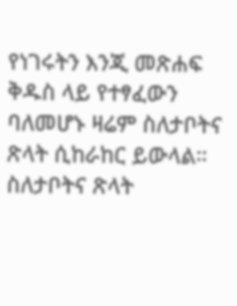የነገሩትን እንጂ መጽሐፍ ቅዱስ ላይ የተፃፈውን ባለመሆኑ ዛሬም ስለታቦትና ጽላት ሲከራከር ይውላል። ስለታቦትና ጽላት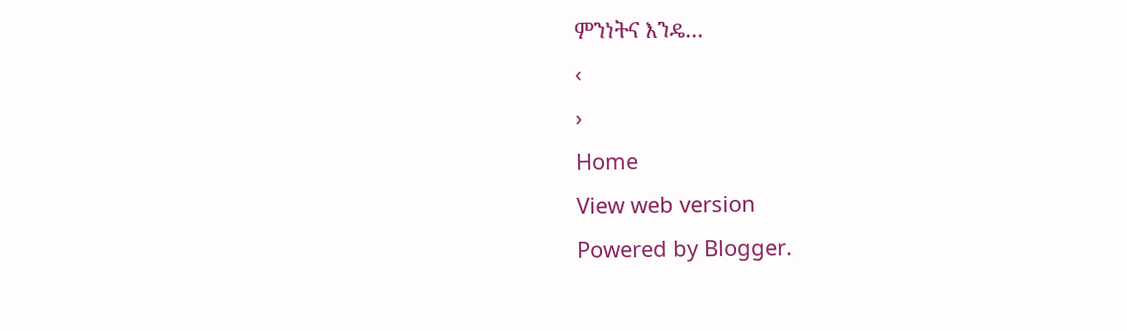ምንነትና እንዴ...
‹
›
Home
View web version
Powered by Blogger.